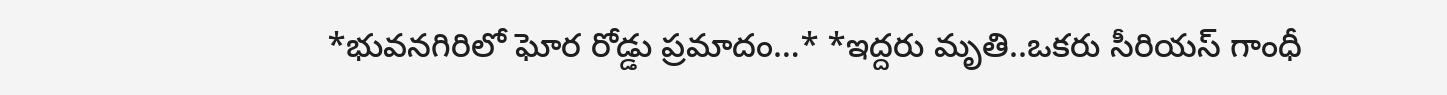*భువనగిరిలో ఘోర రోడ్డు ప్రమాదం…* *ఇద్దరు మృతి..ఒకరు సీరియస్ గాంధీ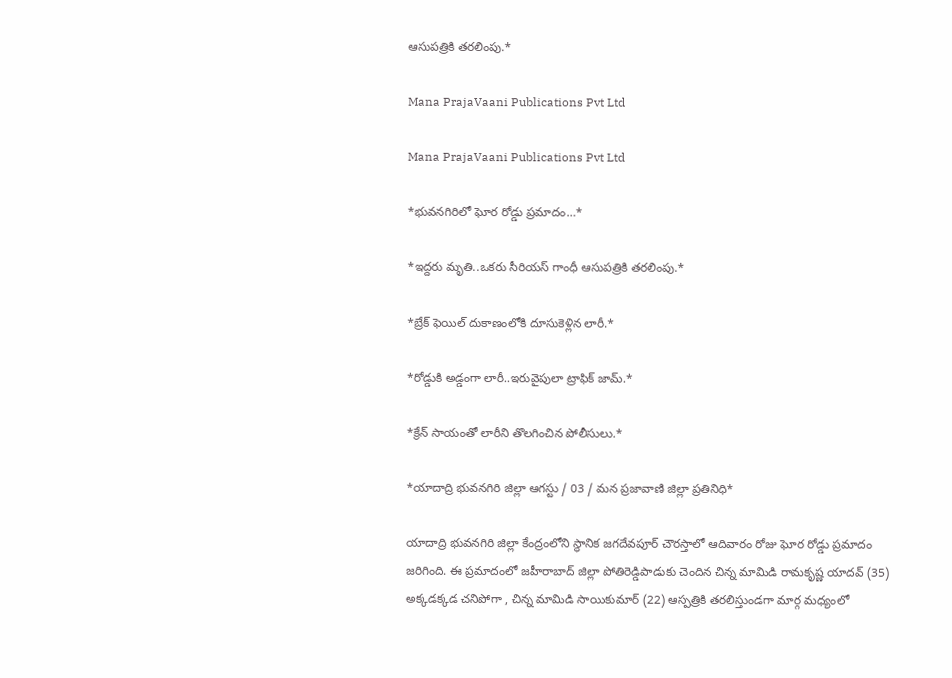ఆసుపత్రికి తరలింపు.*

Mana PrajaVaani Publications Pvt Ltd

Mana PrajaVaani Publications Pvt Ltd

*భువనగిరిలో ఘోర రోడ్డు ప్రమాదం…*

*ఇద్దరు మృతి..ఒకరు సీరియస్ గాంధీ ఆసుపత్రికి తరలింపు.*

*బ్రేక్ ఫెయిల్ దుకాణంలోకి దూసుకెళ్లిన లారీ.*

*రోడ్డుకి అడ్డంగా లారీ..ఇరువైపులా ట్రాఫిక్ జామ్.*

*క్రేన్ సాయంతో లారీని తొలగించిన పోలీసులు.*

*యాదాద్రి భువనగిరి జిల్లా ఆగస్టు / 03 / మన ప్రజావాణి జిల్లా ప్రతినిధి*

యాదాద్రి భువనగిరి జిల్లా కేంద్రంలోని స్థానిక జగదేవపూర్ చౌరస్తాలో ఆదివారం రోజు ఘోర రోడ్డు ప్రమాదం జరిగింది. ఈ ప్రమాదంలో జహీరాబాద్ జిల్లా పోతిరెడ్డిపాడుకు చెందిన చిన్న మామిడి రామకృష్ణ యాదవ్ (35) అక్కడక్కడ చనిపోగా , చిన్న మామిడి సాయికుమార్ (22) ఆస్పత్రికి తరలిస్తుండగా మార్గ మధ్యంలో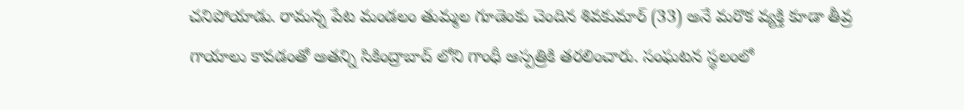చనిపోయాడు. రామన్న పేట మండలం తుమ్మల గూడెంకు చెందిన శివకుమార్ (33) అనే మరొక వ్యక్తి కూడా తీవ్ర గాయాలు కావడంతో అతన్ని సికింద్రాబాద్ లోని గాంధీ ఆస్పత్రికి తరలించారు. సంఘటన స్థలంలో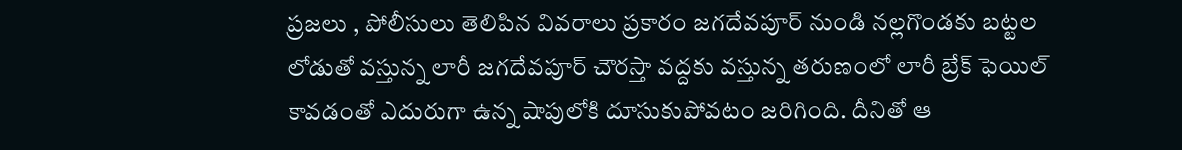ప్రజలు , పోలీసులు తెలిపిన వివరాలు ప్రకారం జగదేవపూర్ నుండి నల్లగొండకు బట్టల లోడుతో వస్తున్న లారీ జగదేవపూర్ చౌరస్తా వద్దకు వస్తున్న తరుణంలో లారీ బ్రేక్ ఫెయిల్ కావడంతో ఎదురుగా ఉన్న షాపులోకి దూసుకుపోవటం జరిగింది. దీనితో ఆ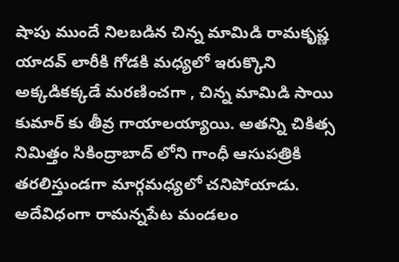షాపు ముందే నిలబడిన చిన్న మామిడి రామకృష్ణ యాదవ్ లారీకి గోడకి మధ్యలో ఇరుక్కొని అక్కడికక్కడే మరణించగా , చిన్న మామిడి సాయి కుమార్ కు తీవ్ర గాయాలయ్యాయి. అతన్ని చికిత్స నిమిత్తం సికింద్రాబాద్ లోని గాంధీ ఆసుపత్రికి తరలిస్తుండగా మార్గమధ్యలో చనిపోయాడు. అదేవిధంగా రామన్నపేట మండలం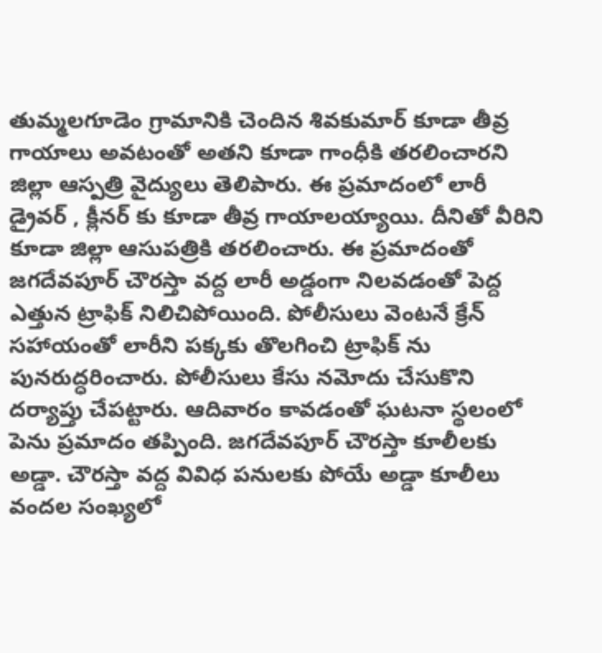తుమ్మలగూడెం గ్రామానికి చెందిన శివకుమార్ కూడా తీవ్ర గాయాలు అవటంతో అతని కూడా గాంధీకి తరలించారని జిల్లా ఆస్పత్రి వైద్యులు తెలిపారు. ఈ ప్రమాదంలో లారీ డ్రైవర్ , క్లీనర్ కు కూడా తీవ్ర గాయాలయ్యాయి. దీనితో వీరిని కూడా జిల్లా ఆసుపత్రికి తరలించారు. ఈ ప్రమాదంతో జగదేవపూర్ చౌరస్తా వద్ద లారీ అడ్డంగా నిలవడంతో పెద్ద ఎత్తున ట్రాఫిక్ నిలిచిపోయింది. పోలీసులు వెంటనే క్రేన్ సహాయంతో లారీని పక్కకు తొలగించి ట్రాఫిక్ ను పునరుద్ధరించారు. పోలీసులు కేసు నమోదు చేసుకొని దర్యాప్తు చేపట్టారు. ఆదివారం కావడంతో ఘటనా స్థలంలో పెను ప్రమాదం తప్పింది. జగదేవపూర్ చౌరస్తా కూలీలకు అడ్డా. చౌరస్తా వద్ద వివిధ పనులకు పోయే అడ్డా కూలీలు వందల సంఖ్యలో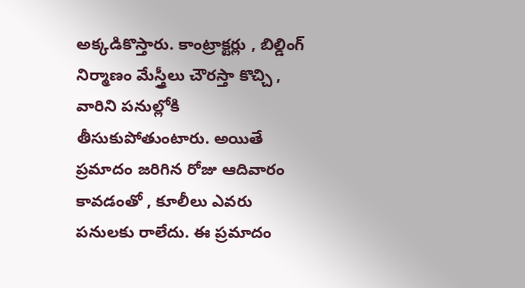అక్కడికొస్తారు. కాంట్రాక్టర్లు , బిల్డింగ్ నిర్మాణం మేస్త్రీలు చౌరస్తా కొచ్చి , వారిని పనుల్లోకి తీసుకుపోతుంటారు. అయితే ప్రమాదం జరిగిన రోజు ఆదివారం కావడంతో , కూలీలు ఎవరు పనులకు రాలేదు. ఈ ప్రమాదం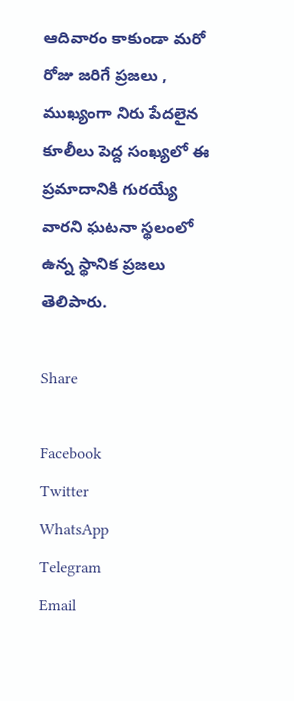ఆదివారం కాకుండా మరో రోజు జరిగే ప్రజలు , ముఖ్యంగా నిరు పేదలైన కూలీలు పెద్ద సంఖ్యలో ఈ ప్రమాదానికి గురయ్యే వారని ఘటనా స్థలంలో ఉన్న స్థానిక ప్రజలు తెలిపారు.

Share

Facebook
Twitter
WhatsApp
Telegram
Email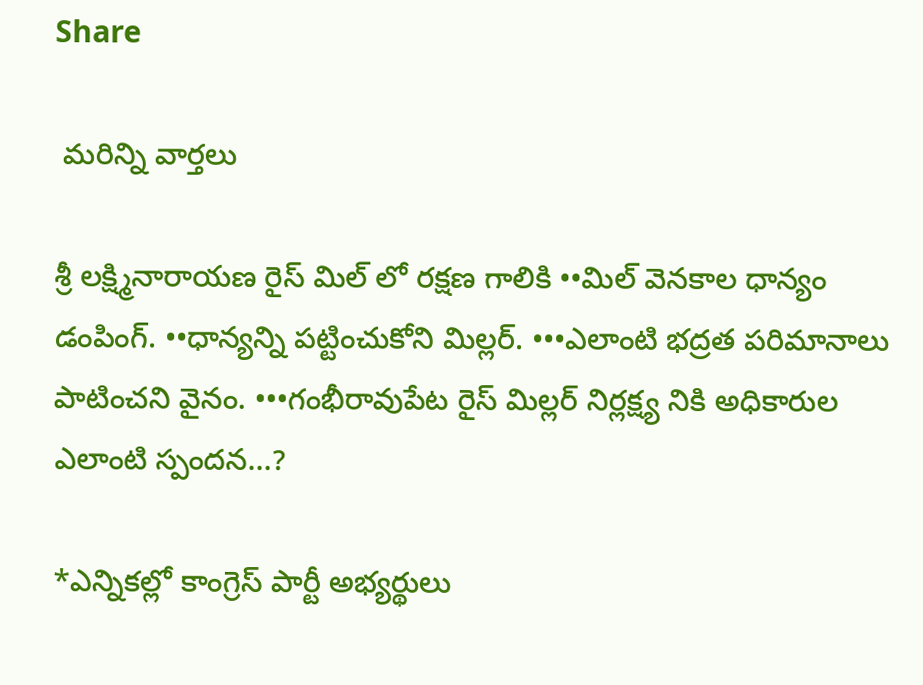Share

 మరిన్ని వార్తలు

శ్రీ లక్ష్మినారాయణ రైస్ మిల్ లో రక్షణ గాలికి ••మిల్ వెనకాల ధాన్యం డంపింగ్. ••ధాన్యన్ని పట్టించుకోని మిల్లర్. •••ఎలాంటి భద్రత పరిమానాలు పాటించని వైనం. •••గంభీరావుపేట రైస్ మిల్లర్ నిర్లక్ష్య నికి అధికారుల ఎలాంటి స్పందన…?

*ఎన్నికల్లో కాంగ్రెస్ పార్టీ అభ్యర్థులు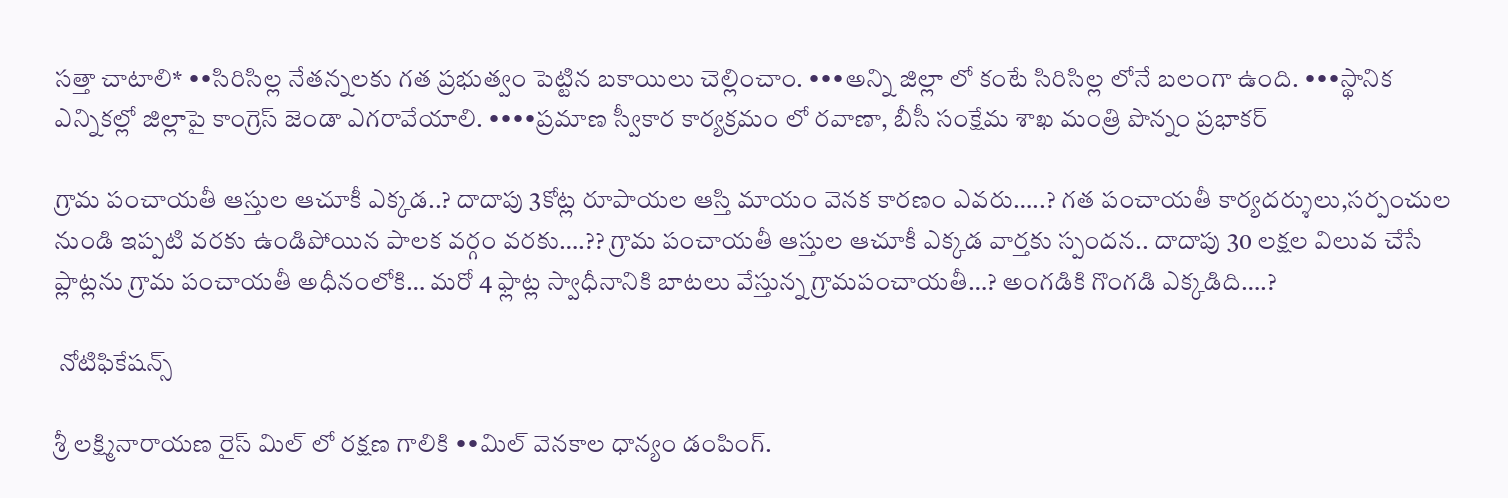సత్తా చాటాలి* ••సిరిసిల్ల నేతన్నలకు గత ప్రభుత్వం పెట్టిన బకాయిలు చెల్లించాం. •••అన్ని జిల్లా లో కంటే సిరిసిల్ల లోనే బలంగా ఉంది. •••స్థానిక ఎన్నికల్లో జిల్లాపై కాంగ్రెస్ జెండా ఎగరావేయాలి. ••••ప్రమాణ స్వీకార కార్యక్రమం లో రవాణా, బీసీ సంక్షేమ శాఖ మంత్రి పొన్నం ప్రభాకర్

గ్రామ పంచాయతీ ఆస్తుల ఆచూకీ ఎక్కడ..? దాదాపు 3కోట్ల రూపాయల ఆస్తి మాయం వెనక కారణం ఎవరు…..? గత పంచాయతీ కార్యదర్శులు,సర్పంచుల నుండి ఇప్పటి వరకు ఉండిపోయిన పాలక వర్గం వరకు….?? గ్రామ పంచాయతీ ఆస్తుల ఆచూకీ ఎక్కడ వార్తకు స్పందన.. దాదాపు 30 లక్షల విలువ చేసే ప్లాట్లను గ్రామ పంచాయతీ అధీనంలోకి… మరో 4 ఫ్లాట్ల స్వాధీనానికి బాటలు వేస్తున్న గ్రామపంచాయతీ…? అంగడికి గొంగడి ఎక్కడిది….?

 నోటిఫికేషన్స్

శ్రీ లక్ష్మినారాయణ రైస్ మిల్ లో రక్షణ గాలికి ••మిల్ వెనకాల ధాన్యం డంపింగ్.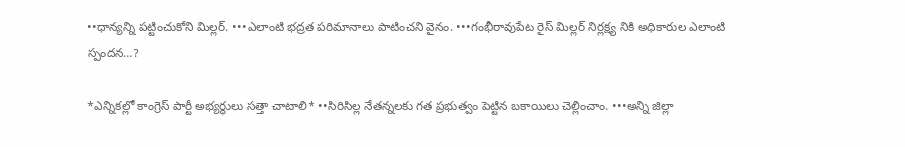••ధాన్యన్ని పట్టించుకోని మిల్లర్. •••ఎలాంటి భద్రత పరిమానాలు పాటించని వైనం. •••గంభీరావుపేట రైస్ మిల్లర్ నిర్లక్ష్య నికి అధికారుల ఎలాంటి స్పందన…?

*ఎన్నికల్లో కాంగ్రెస్ పార్టీ అభ్యర్థులు సత్తా చాటాలి* ••సిరిసిల్ల నేతన్నలకు గత ప్రభుత్వం పెట్టిన బకాయిలు చెల్లించాం. •••అన్ని జిల్లా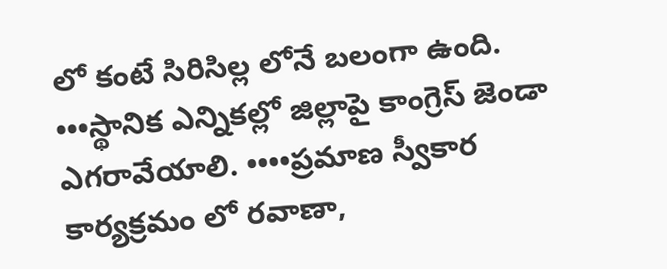లో కంటే సిరిసిల్ల లోనే బలంగా ఉంది. •••స్థానిక ఎన్నికల్లో జిల్లాపై కాంగ్రెస్ జెండా ఎగరావేయాలి. ••••ప్రమాణ స్వీకార కార్యక్రమం లో రవాణా,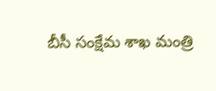బీసీ సంక్షేమ శాఖ మంత్రి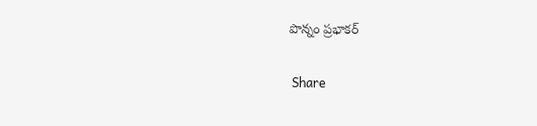పొన్నం ప్రభాకర్

 Share